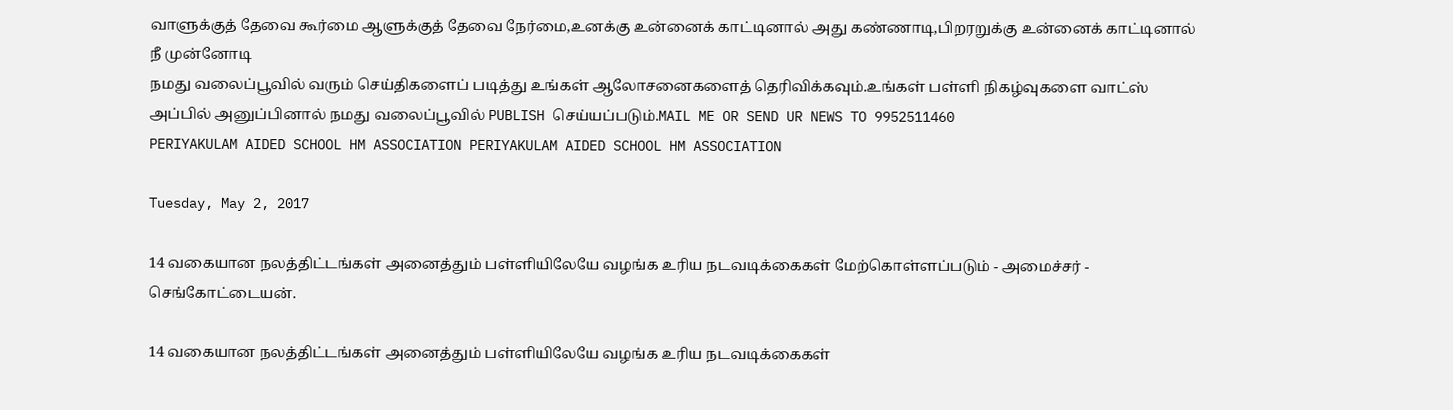வாளுக்குத் தேவை கூர்மை ஆளுக்குத் தேவை நேர்மை,உனக்கு உன்னைக் காட்டினால் அது கண்ணாடி,பிறரறுக்கு உன்னைக் காட்டினால் நீ முன்னோடி
நமது வலைப்பூவில் வரும் செய்திகளைப் படித்து உங்கள் ஆலோசனைகளைத் தெரிவிக்கவும்.உங்கள் பள்ளி நிகழ்வுகளை வாட்ஸ் அப்பில் அனுப்பினால் நமது வலைப்பூவில் PUBLISH செய்யப்படும்.MAIL ME OR SEND UR NEWS TO 9952511460
PERIYAKULAM AIDED SCHOOL HM ASSOCIATION PERIYAKULAM AIDED SCHOOL HM ASSOCIATION

Tuesday, May 2, 2017

14 வகையான நலத்திட்டங்கள் அனைத்தும் பள்ளியிலேயே வழங்க உரிய நடவடிக்கைகள் மேற்கொள்ளப்படும் - அமைச்சர் - செங்கோட்டையன்.

14 வகையான நலத்திட்டங்கள் அனைத்தும் பள்ளியிலேயே வழங்க உரிய நடவடிக்கைகள்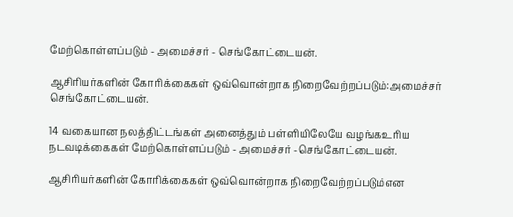மேற்கொள்ளப்படும் - அமைச்சர் - செங்கோட்டையன்.

ஆசிரியர்களின் கோரிக்கைகள் ஒவ்வொன்றாக நிறைவேற்றப்படும்:அமைச்சர் செங்கோட்டையன்.

14 வகையான நலத்திட்டங்கள் அனைத்தும் பள்ளியிலேயே வழங்கஉரிய நடவடிக்கைகள் மேற்கொள்ளப்படும் - அமைச்சர் -செங்கோட்டையன்.

ஆசிரியர்களின் கோரிக்கைகள் ஒவ்வொன்றாக நிறைவேற்றப்படும்என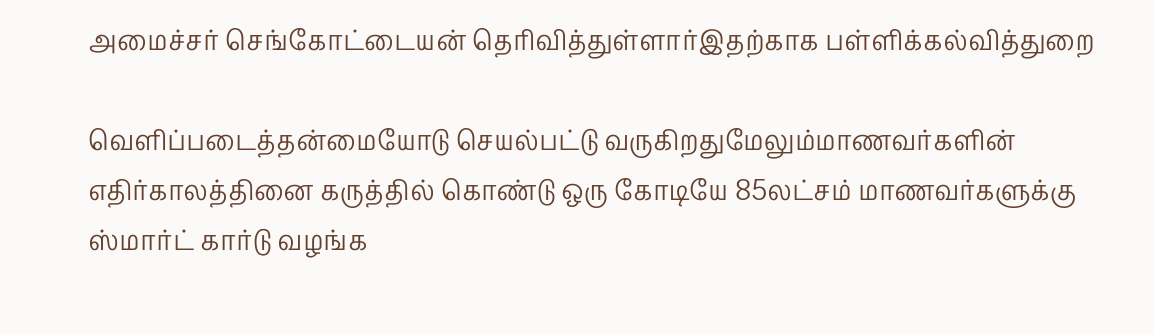அமைச்சர் செங்கோட்டையன் தெரிவித்துள்ளார்இதற்காக பள்ளிக்கல்வித்துறை

வெளிப்படைத்தன்மையோடு செயல்பட்டு வருகிறதுமேலும்மாணவர்களின் எதிர்காலத்தினை கருத்தில் கொண்டு ஒரு கோடியே 85லட்சம் மாணவர்களுக்கு ஸ்மார்ட் கார்டு வழங்க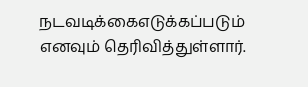நடவடிக்கைஎடுக்கப்படும் எனவும் தெரிவித்துள்ளார்.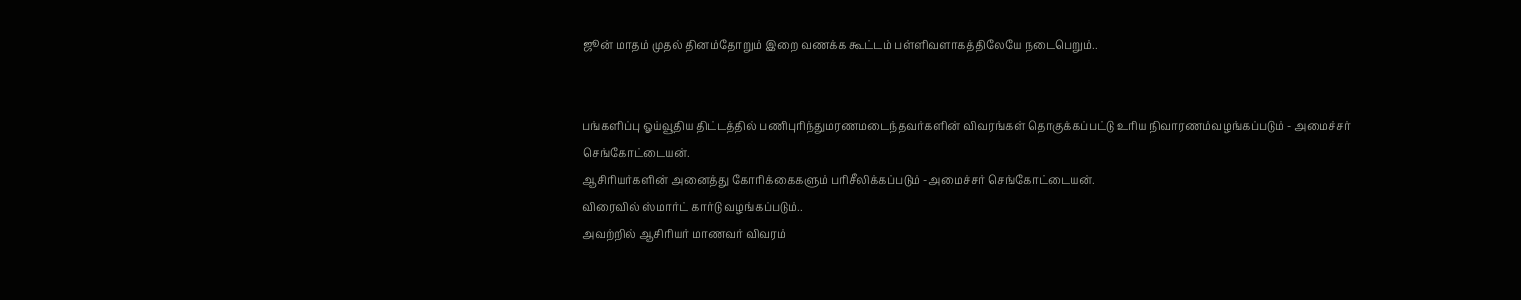ஜூன் மாதம் முதல் தினம்தோறும் இறை வணக்க கூட்டம் பள்ளிவளாகத்திலேயே நடைபெறும்..


பங்களிப்பு ஓய்வூதிய திட்டத்தில் பணிபுரிந்துமரணமடைந்தவர்களின் விவரங்கள் தொகுக்கப்பட்டு உரிய நிவாரணம்வழங்கப்படும் - அமைச்சர் செங்கோட்டையன்.
ஆசிரியர்களின் அனைத்து கோரிக்கைகளும் பரிசீலிக்கப்படும் -அமைச்சர் செங்கோட்டையன்.
விரைவில் ஸ்மார்ட் கார்டு வழங்கப்படும்..
அவற்றில் ஆசிரியர் மாணவர் விவரம்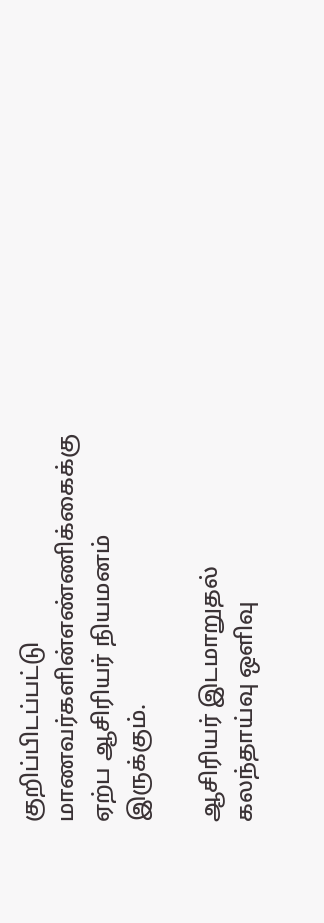குறிப்பிடப்பட்டு மாணவர்களின்எண்ணிக்கைக்கு ஏற்ப ஆசிரியர் நியமனம் இருக்கும்.

ஆசிரியர் இடமாறுதல் கலந்தாய்வு ஒளிவு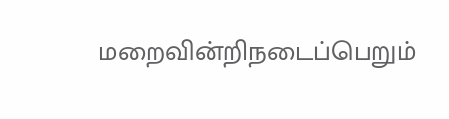மறைவின்றிநடைப்பெறும்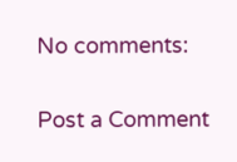No comments:

Post a Comment